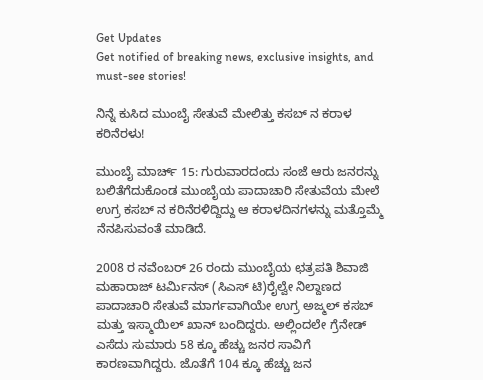Get Updates
Get notified of breaking news, exclusive insights, and must-see stories!

ನಿನ್ನೆ ಕುಸಿದ ಮುಂಬೈ ಸೇತುವೆ ಮೇಲಿತ್ತು ಕಸಬ್ ನ ಕರಾಳ ಕರಿನೆರಳು!

ಮುಂಬೈ ಮಾರ್ಚ್ 15: ಗುರುವಾರದಂದು ಸಂಜೆ ಆರು ಜನರನ್ನು ಬಲಿತೆಗೆದುಕೊಂಡ ಮುಂಬೈಯ ಪಾದಾಚಾರಿ ಸೇತುವೆಯ ಮೇಲೆ ಉಗ್ರ ಕಸಬ್ ನ ಕರಿನೆರಳಿದ್ದಿದ್ದು ಆ ಕರಾಳದಿನಗಳನ್ನು ಮತ್ತೊಮ್ಮೆ ನೆನಪಿಸುವಂತೆ ಮಾಡಿದೆ.

2008 ರ ನವೆಂಬರ್ 26 ರಂದು ಮುಂಬೈಯ ಛತ್ರಪತಿ ಶಿವಾಜಿ ಮಹಾರಾಜ್ ಟರ್ಮಿನಸ್ (ಸಿಎಸ್ ಟಿ)ರೈಲ್ವೇ ನಿಲ್ದಾಣದ ಪಾದಾಚಾರಿ ಸೇತುವೆ ಮಾರ್ಗವಾಗಿಯೇ ಉಗ್ರ ಅಜ್ಮಲ್ ಕಸಬ್ ಮತ್ತು ಇಸ್ಮಾಯಿಲ್ ಖಾನ್ ಬಂದಿದ್ದರು. ಅಲ್ಲಿಂದಲೇ ಗ್ರೆನೇಡ್ ಎಸೆದು ಸುಮಾರು 58 ಕ್ಕೂ ಹೆಚ್ಚು ಜನರ ಸಾವಿಗೆ ಕಾರಣವಾಗಿದ್ದರು. ಜೊತೆಗೆ 104 ಕ್ಕೂ ಹೆಚ್ಚು ಜನ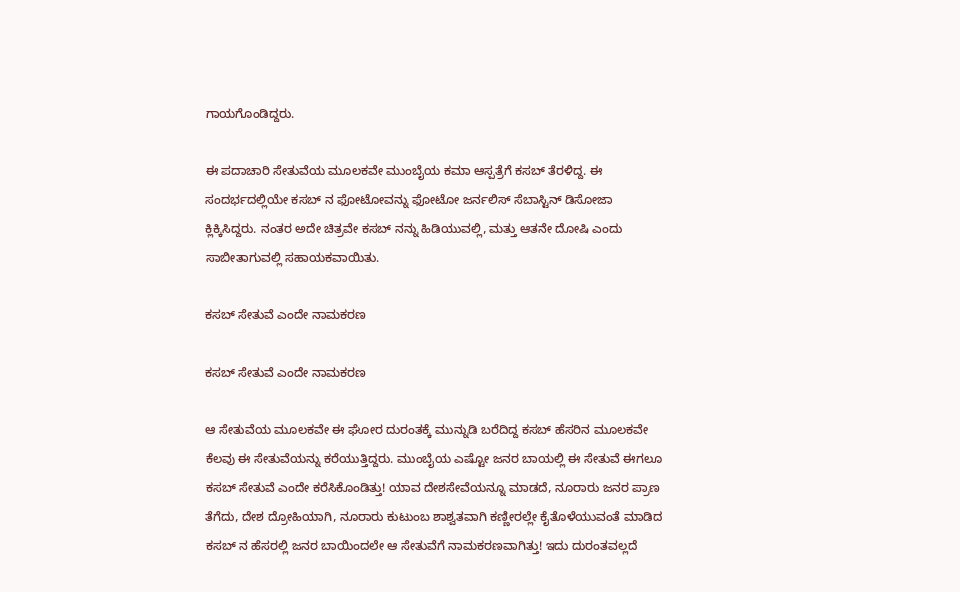ಗಾಯಗೊಂಡಿದ್ದರು.

ಈ ಪದಾಚಾರಿ ಸೇತುವೆಯ ಮೂಲಕವೇ ಮುಂಬೈಯ ಕಮಾ ಆಸ್ಪತ್ರೆಗೆ ಕಸಬ್ ತೆರಳಿದ್ದ. ಈ ಸಂದರ್ಭದಲ್ಲಿಯೇ ಕಸಬ್ ನ ಫೋಟೋವನ್ನು ಫೋಟೋ ಜರ್ನಲಿಸ್ ಸೆಬಾಸ್ಟಿನ್ ಡಿಸೋಜಾ ಕ್ಲಿಕ್ಕಿಸಿದ್ದರು. ನಂತರ ಅದೇ ಚಿತ್ರವೇ ಕಸಬ್ ನನ್ನು ಹಿಡಿಯುವಲ್ಲಿ, ಮತ್ತು ಆತನೇ ದೋಷಿ ಎಂದು ಸಾಬೀತಾಗುವಲ್ಲಿ ಸಹಾಯಕವಾಯಿತು.

ಕಸಬ್ ಸೇತುವೆ ಎಂದೇ ನಾಮಕರಣ

ಕಸಬ್ ಸೇತುವೆ ಎಂದೇ ನಾಮಕರಣ

ಆ ಸೇತುವೆಯ ಮೂಲಕವೇ ಈ ಘೋರ ದುರಂತಕ್ಕೆ ಮುನ್ನುಡಿ ಬರೆದಿದ್ದ ಕಸಬ್ ಹೆಸರಿನ ಮೂಲಕವೇ ಕೆಲವು ಈ ಸೇತುವೆಯನ್ನು ಕರೆಯುತ್ತಿದ್ದರು. ಮುಂಬೈಯ ಎಷ್ಟೋ ಜನರ ಬಾಯಲ್ಲಿ ಈ ಸೇತುವೆ ಈಗಲೂ ಕಸಬ್ ಸೇತುವೆ ಎಂದೇ ಕರೆಸಿಕೊಂಡಿತ್ತು! ಯಾವ ದೇಶಸೇವೆಯನ್ನೂ ಮಾಡದೆ, ನೂರಾರು ಜನರ ಪ್ರಾಣ ತೆಗೆದು, ದೇಶ ದ್ರೋಹಿಯಾಗಿ, ನೂರಾರು ಕುಟುಂಬ ಶಾಶ್ವತವಾಗಿ ಕಣ್ಣೀರಲ್ಲೇ ಕೈತೊಳೆಯುವಂತೆ ಮಾಡಿದ ಕಸಬ್ ನ ಹೆಸರಲ್ಲಿ ಜನರ ಬಾಯಿಂದಲೇ ಆ ಸೇತುವೆಗೆ ನಾಮಕರಣವಾಗಿತ್ತು! ಇದು ದುರಂತವಲ್ಲದೆ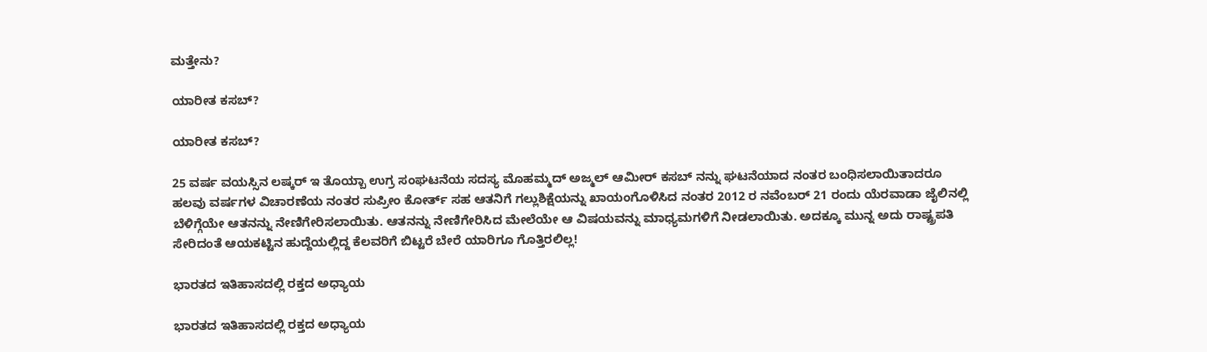ಮತ್ತೇನು?

ಯಾರೀತ ಕಸಬ್?

ಯಾರೀತ ಕಸಬ್?

25 ವರ್ಷ ವಯಸ್ಸಿನ ಲಷ್ಕರ್ ಇ ತೊಯ್ಬಾ ಉಗ್ರ ಸಂಘಟನೆಯ ಸದಸ್ಯ ಮೊಹಮ್ಮದ್ ಅಜ್ಮಲ್ ಆಮೀರ್ ಕಸಬ್ ನನ್ನು ಘಟನೆಯಾದ ನಂತರ ಬಂಧಿಸಲಾಯಿತಾದರೂ ಹಲವು ವರ್ಷಗಳ ವಿಚಾರಣೆಯ ನಂತರ ಸುಪ್ರೀಂ ಕೋರ್ತ್ ಸಹ ಆತನಿಗೆ ಗಲ್ಲುಶಿಕ್ಷೆಯನ್ನು ಖಾಯಂಗೊಳಿಸಿದ ನಂತರ 2012 ರ ನವೆಂಬರ್ 21 ರಂದು ಯೆರವಾಡಾ ಜೈಲಿನಲ್ಲಿ ಬೆಳಿಗ್ಗೆಯೇ ಆತನನ್ನು ನೇಣಿಗೇರಿಸಲಾಯಿತು. ಆತನನ್ನು ನೇಣಿಗೇರಿಸಿದ ಮೇಲೆಯೇ ಆ ವಿಷಯವನ್ನು ಮಾಧ್ಯಮಗಳಿಗೆ ನೀಡಲಾಯಿತು. ಅದಕ್ಕೂ ಮುನ್ನ ಅದು ರಾಷ್ಟ್ರಪತಿ ಸೇರಿದಂತೆ ಆಯಕಟ್ಟಿನ ಹುದ್ದೆಯಲ್ಲಿದ್ದ ಕೆಲವರಿಗೆ ಬಿಟ್ಟರೆ ಬೇರೆ ಯಾರಿಗೂ ಗೊತ್ತಿರಲಿಲ್ಲ!

ಭಾರತದ ಇತಿಹಾಸದಲ್ಲಿ ರಕ್ತದ ಅಧ್ಯಾಯ

ಭಾರತದ ಇತಿಹಾಸದಲ್ಲಿ ರಕ್ತದ ಅಧ್ಯಾಯ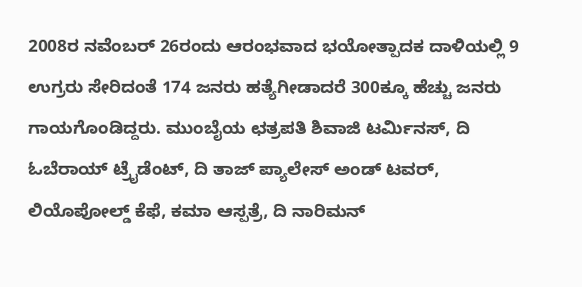2008ರ ನವೆಂಬರ್ 26ರಂದು ಆರಂಭವಾದ ಭಯೋತ್ಪಾದಕ ದಾಳಿಯಲ್ಲಿ 9 ಉಗ್ರರು ಸೇರಿದಂತೆ 174 ಜನರು ಹತ್ಯೆಗೀಡಾದರೆ 300ಕ್ಕೂ ಹೆಚ್ಚು ಜನರು ಗಾಯಗೊಂಡಿದ್ದರು. ಮುಂಬೈಯ ಛತ್ರಪತಿ ಶಿವಾಜಿ ಟರ್ಮಿನಸ್, ದಿ ಓಬೆರಾಯ್ ಟ್ರೈಡೆಂಟ್, ದಿ ತಾಜ್ ಪ್ಯಾಲೇಸ್ ಅಂಡ್ ಟವರ್, ಲಿಯೊಪೋಲ್ಡ್ ಕೆಫೆ, ಕಮಾ ಆಸ್ಪತ್ರೆ, ದಿ ನಾರಿಮನ್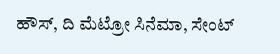ಹೌಸ್, ದಿ ಮೆಟ್ರೋ ಸಿನೆಮಾ, ಸೇಂಟ್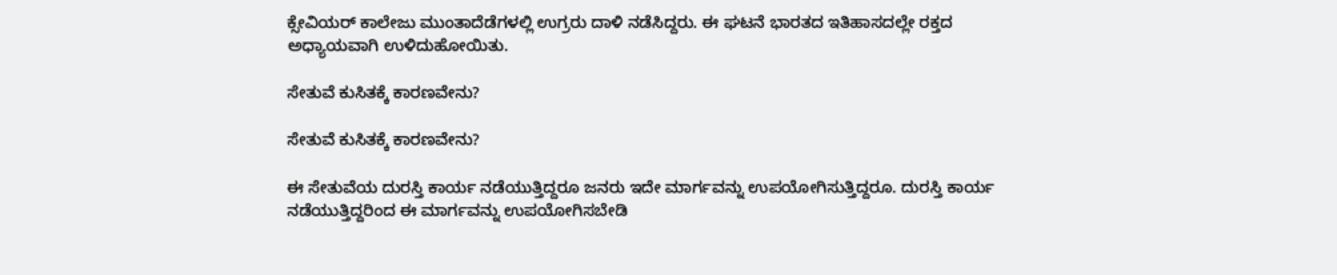ಕ್ಸೇವಿಯರ್ ಕಾಲೇಜು ಮುಂತಾದೆಡೆಗಳಲ್ಲಿ ಉಗ್ರರು ದಾಳಿ ನಡೆಸಿದ್ದರು. ಈ ಘಟನೆ ಭಾರತದ ಇತಿಹಾಸದಲ್ಲೇ ರಕ್ತದ ಅಧ್ಯಾಯವಾಗಿ ಉಳಿದುಹೋಯಿತು.

ಸೇತುವೆ ಕುಸಿತಕ್ಕೆ ಕಾರಣವೇನು?

ಸೇತುವೆ ಕುಸಿತಕ್ಕೆ ಕಾರಣವೇನು?

ಈ ಸೇತುವೆಯ ದುರಸ್ತಿ ಕಾರ್ಯ ನಡೆಯುತ್ತಿದ್ದರೂ ಜನರು ಇದೇ ಮಾರ್ಗವನ್ನು ಉಪಯೋಗಿಸುತ್ತಿದ್ದರೂ. ದುರಸ್ತಿ ಕಾರ್ಯ ನಡೆಯುತ್ತಿದ್ದರಿಂದ ಈ ಮಾರ್ಗವನ್ನು ಉಪಯೋಗಿಸಬೇಡಿ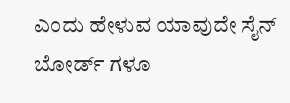ಎಂದು ಹೇಳುವ ಯಾವುದೇ ಸೈನ್ ಬೋರ್ಡ್ ಗಳೂ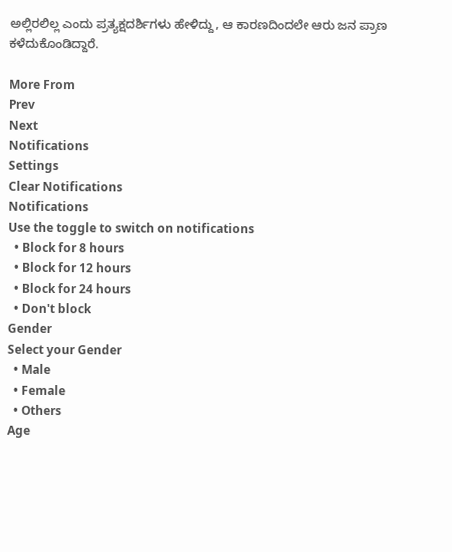ಅಲ್ಲಿರಲಿಲ್ಲ ಎಂದು ಪ್ರತ್ಯಕ್ಷದರ್ಶಿಗಳು ಹೇಳಿದ್ದು, ಆ ಕಾರಣದಿಂದಲೇ ಆರು ಜನ ಪ್ರಾಣ ಕಳೆದುಕೊಂಡಿದ್ದಾರೆ.

More From
Prev
Next
Notifications
Settings
Clear Notifications
Notifications
Use the toggle to switch on notifications
  • Block for 8 hours
  • Block for 12 hours
  • Block for 24 hours
  • Don't block
Gender
Select your Gender
  • Male
  • Female
  • Others
Age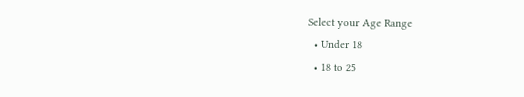Select your Age Range
  • Under 18
  • 18 to 25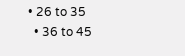• 26 to 35
  • 36 to 45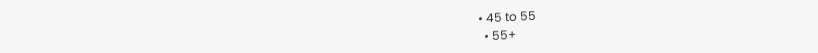• 45 to 55
  • 55+